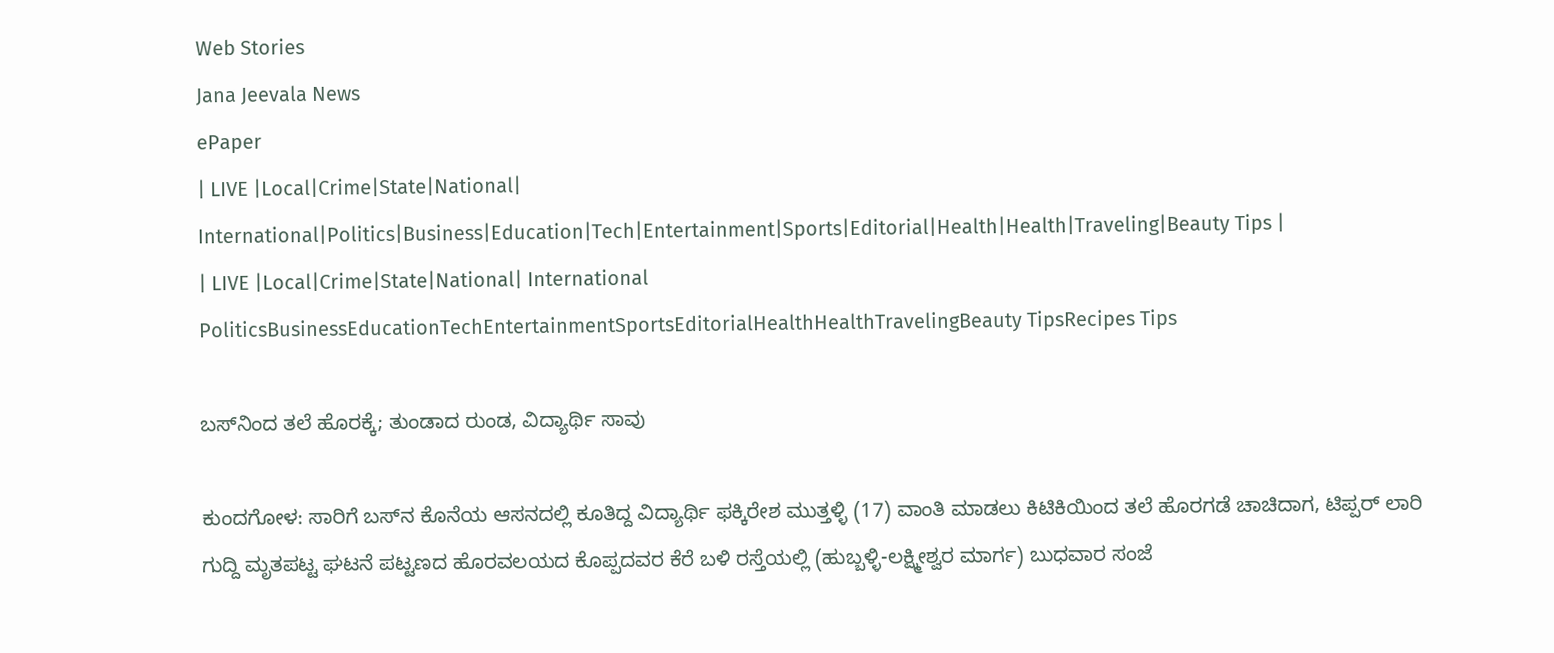Web Stories
Jana Jeevala News
ePaper
| LIVE |Local|Crime|State|National| International|Politics|Business|Education|Tech|Entertainment|Sports|Editorial|Health|Health|Traveling|Beauty Tips |
| LIVE |Local|Crime|State|National| International
PoliticsBusinessEducationTechEntertainmentSportsEditorialHealthHealthTravelingBeauty TipsRecipes Tips

ಬಸ್‌ನಿಂದ ತಲೆ ಹೊರಕ್ಕೆ; ತುಂಡಾದ ರುಂಡ, ವಿದ್ಯಾರ್ಥಿ ಸಾವು

ಕುಂದಗೋಳ: ಸಾರಿಗೆ ಬಸ್‌ನ ಕೊನೆಯ ಆಸನದಲ್ಲಿ ಕೂತಿದ್ದ ವಿದ್ಯಾರ್ಥಿ ಫಕ್ಕಿರೇಶ ಮುತ್ತಳ್ಳಿ (17) ವಾಂತಿ ಮಾಡಲು ಕಿಟಿಕಿಯಿಂದ ತಲೆ ಹೊರಗಡೆ ಚಾಚಿದಾಗ, ಟಿಪ್ಪರ್ ಲಾರಿ ಗುದ್ದಿ ಮೃತಪಟ್ಟ ಘಟನೆ ಪಟ್ಟಣದ ಹೊರವಲಯದ ಕೊಪ್ಪದವರ ಕೆರೆ ಬಳಿ ರಸ್ತೆಯಲ್ಲಿ (ಹುಬ್ಬಳ್ಳಿ-ಲಕ್ಷ್ಮೀಶ್ವರ ಮಾರ್ಗ) ಬುಧವಾರ ಸಂಜೆ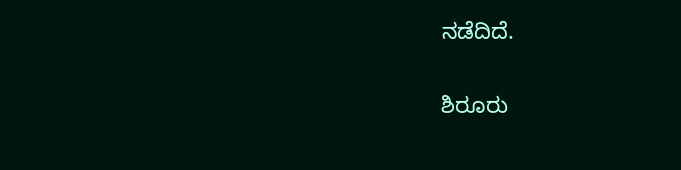ನಡೆದಿದೆ.

ಶಿರೂರು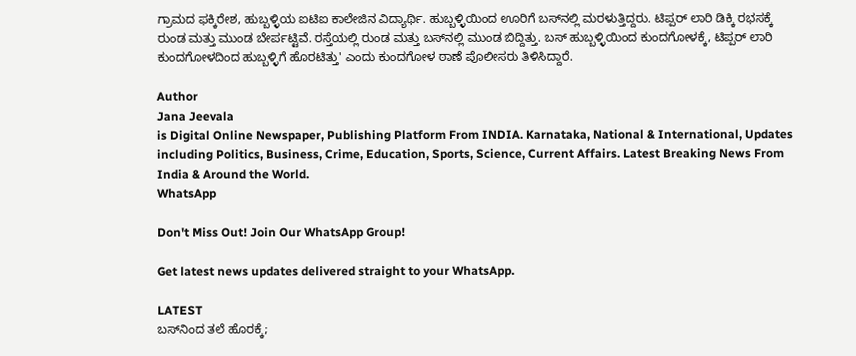ಗ್ರಾಮದ ಫಕ್ಕಿರೇಶ, ಹುಬ್ಬಳ್ಳಿಯ ಐಟಿಐ ಕಾಲೇಜಿನ ವಿದ್ಯಾರ್ಥಿ. ಹುಬ್ಬಳ್ಳಿಯಿಂದ ಊರಿಗೆ ಬಸ್‌ನಲ್ಲಿ ಮರಳುತ್ತಿದ್ದರು. ಟಿಪ್ಪರ್ ಲಾರಿ ಡಿಕ್ಕಿ ರಭಸಕ್ಕೆ ರುಂಡ ಮತ್ತು ಮುಂಡ ಬೇರ್ಪಟ್ಟಿವೆ. ರಸ್ತೆಯಲ್ಲಿ ರುಂಡ ಮತ್ತು ಬಸ್‌ನಲ್ಲಿ ಮುಂಡ ಬಿದ್ದಿತ್ತು. ಬಸ್ ಹುಬ್ಬಳ್ಳಿಯಿಂದ ಕುಂದಗೋಳಕ್ಕೆ, ಟಿಪ್ಪರ್ ಲಾರಿ ಕುಂದಗೋಳದಿಂದ ಹುಬ್ಬಳ್ಳಿಗೆ ಹೊರಟಿತ್ತು' ಎಂದು ಕುಂದಗೋಳ ಠಾಣೆ ಪೊಲೀಸರು ತಿಳಿಸಿದ್ದಾರೆ.

Author
Jana Jeevala
is Digital Online Newspaper, Publishing Platform From INDIA. Karnataka, National & International, Updates including Politics, Business, Crime, Education, Sports, Science, Current Affairs. Latest Breaking News From India & Around the World.
WhatsApp

Don't Miss Out! Join Our WhatsApp Group!

Get latest news updates delivered straight to your WhatsApp.

LATEST
ಬಸ್‌ನಿಂದ ತಲೆ ಹೊರಕ್ಕೆ;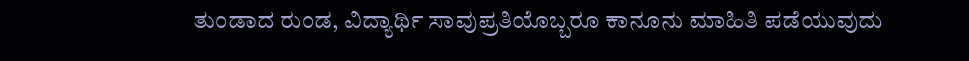ತುಂಡಾದ ರುಂಡ, ವಿದ್ಯಾರ್ಥಿ ಸಾವುಪ್ರತಿಯೊಬ್ಬರೂ ಕಾನೂನು ಮಾಹಿತಿ ಪಡೆಯುವುದು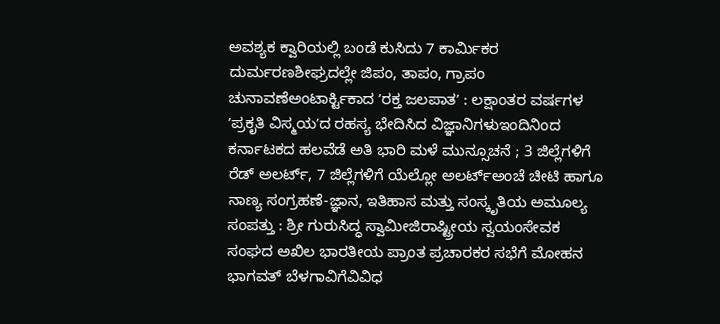ಅವಶ್ಯಕ ಕ್ವಾರಿಯಲ್ಲಿ ಬಂಡೆ ಕುಸಿದು 7 ಕಾರ್ಮಿಕರ ದುರ್ಮರಣಶೀಘ್ರದಲ್ಲೇ ಜಿಪಂ, ತಾಪಂ, ಗ್ರಾಪಂ ಚುನಾವಣೆಅಂಟಾರ್ಕ್ಟಿಕಾದ ʼರಕ್ತ ಜಲಪಾತʼ : ಲಕ್ಷಾಂತರ ವರ್ಷಗಳ ʼಪ್ರಕೃತಿ ವಿಸ್ಮಯʼದ ರಹಸ್ಯ ಭೇದಿಸಿದ ವಿಜ್ಞಾನಿಗಳುಇಂದಿನಿಂದ ಕರ್ನಾಟಕದ ಹಲವೆಡೆ ಅತಿ ಭಾರಿ ಮಳೆ ಮುನ್ಸೂಚನೆ ; 3 ಜಿಲ್ಲೆಗಳಿಗೆ ರೆಡ್‌ ಅಲರ್ಟ್‌, 7 ಜಿಲ್ಲೆಗಳಿಗೆ ಯೆಲ್ಲೋ ಅಲರ್ಟ್‌ಅಂಚೆ ಚೀಟಿ ಹಾಗೂ ನಾಣ್ಯ ಸಂಗ್ರಹಣೆ-ಜ್ಞಾನ, ಇತಿಹಾಸ ಮತ್ತು ಸಂಸ್ಕೃತಿಯ ಅಮೂಲ್ಯ ಸಂಪತ್ತು : ಶ್ರೀ ಗುರುಸಿದ್ಧ ಸ್ವಾಮೀಜಿರಾಷ್ಟ್ರೀಯ ಸ್ವಯಂಸೇವಕ ಸಂಘದ ಅಖಿಲ ಭಾರತೀಯ ಪ್ರಾಂತ ಪ್ರಚಾರಕರ ಸಭೆಗೆ ಮೋಹನ ಭಾಗವತ್ ಬೆಳಗಾವಿಗೆವಿವಿಧ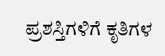ಪ್ರಶಸ್ತಿಗಳಿಗೆ ಕೃತಿಗಳ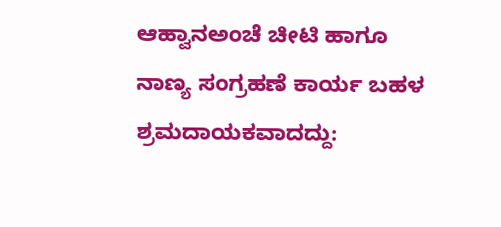ಆಹ್ವಾನಅಂಚೆ ಚೀಟಿ ಹಾಗೂ ನಾಣ್ಯ ಸಂಗ್ರಹಣೆ ಕಾರ್ಯ ಬಹಳ ಶ್ರಮದಾಯಕವಾದದ್ದು: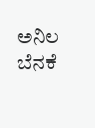ಅನಿಲ ಬೆನಕೆ